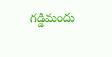గడ్డిమందు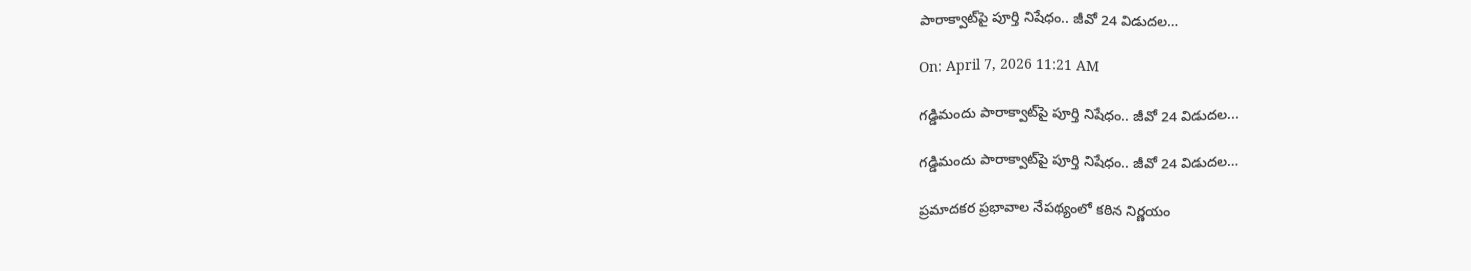పారాక్వాట్‌పై పూర్తి నిషేధం.. జీవో 24 విడుదల…

On: April 7, 2026 11:21 AM

గడ్డిమందు పారాక్వాట్‌పై పూర్తి నిషేధం.. జీవో 24 విడుదల...

గడ్డిమందు పారాక్వాట్‌పై పూర్తి నిషేధం.. జీవో 24 విడుదల…

ప్రమాదకర ప్రభావాల నేపథ్యంలో కఠిన నిర్ణయం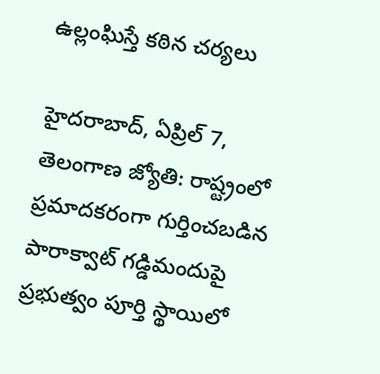ఉల్లంఘిస్తే కఠిన చర్యలు

హైదరాబాద్, ఏప్రిల్ 7, తెలంగాణ జ్యోతి: రాష్ట్రంలో ప్రమాదకరంగా గుర్తించబడిన పారాక్వాట్ గడ్డిమందుపై ప్రభుత్వం పూర్తి స్థాయిలో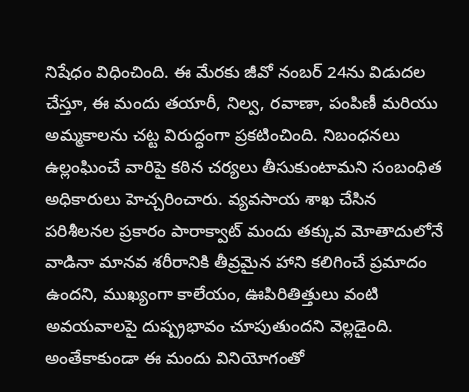నిషేధం విధించింది. ఈ మేరకు జీవో నంబర్ 24ను విడుదల చేస్తూ, ఈ మందు తయారీ, నిల్వ, రవాణా, పంపిణీ మరియు అమ్మకాలను చట్ట విరుద్ధంగా ప్రకటించింది. నిబంధనలు ఉల్లంఘించే వారిపై కఠిన చర్యలు తీసుకుంటామని సంబంధిత అధికారులు హెచ్చరించారు. వ్యవసాయ శాఖ చేసిన పరిశీలనల ప్రకారం పారాక్వాట్ మందు తక్కువ మోతాదులోనే వాడినా మానవ శరీరానికి తీవ్రమైన హాని కలిగించే ప్రమాదం ఉందని, ముఖ్యంగా కాలేయం, ఊపిరితిత్తులు వంటి అవయవాలపై దుష్ప్రభావం చూపుతుందని వెల్లడైంది. అంతేకాకుండా ఈ మందు వినియోగంతో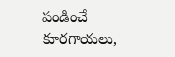పండించే కూరగాయలు,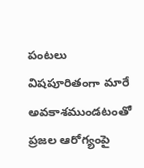పంటలు విషపూరితంగా మారే అవకాశముండటంతో ప్రజల ఆరోగ్యంపై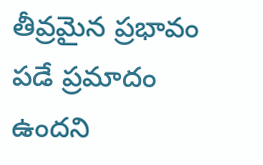తీవ్రమైన ప్రభావం పడే ప్రమాదం ఉందని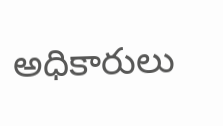అధికారులు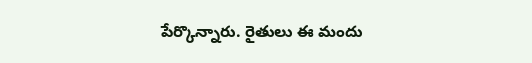పేర్కొన్నారు. రైతులు ఈ మందు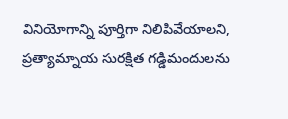వినియోగాన్ని పూర్తిగా నిలిపివేయాలని, ప్రత్యామ్నాయ సురక్షిత గడ్డిమందులను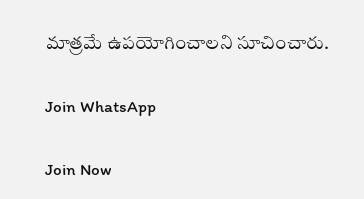మాత్రమే ఉపయోగించాలని సూచించారు.

Join WhatsApp

Join Now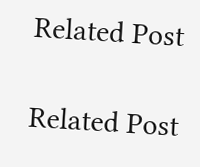Related Post

Related Post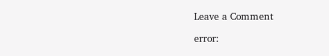Leave a Comment

error: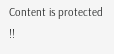Content is protected !!